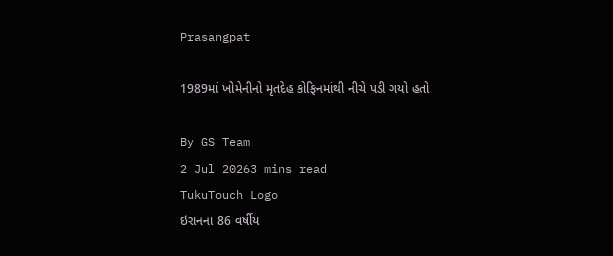Prasangpat

1989માં ખોમેનીનો મૃતદેહ કોફિનમાંથી નીચે પડી ગયો હતો

By GS Team
2 Jul 20263 mins read
TukuTouch Logo
ઇરાનના 86 વર્ષીય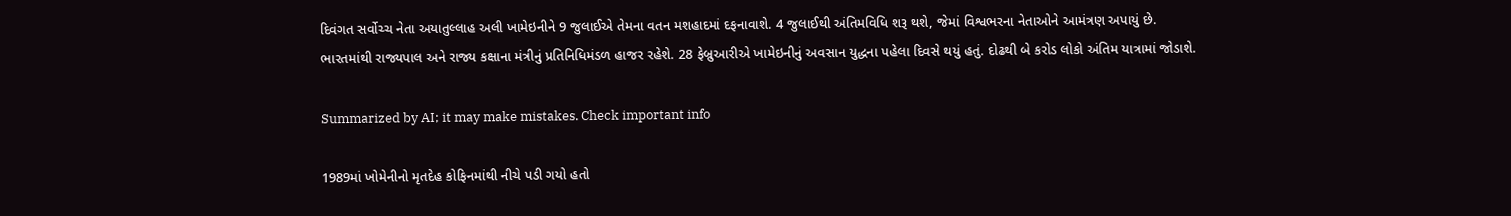દિવંગત સર્વોચ્ચ નેતા અયાતુલ્લાહ અલી ખામેઇનીને 9 જુલાઈએ તેમના વતન મશહાદમાં દફનાવાશે. 4 જુલાઈથી અંતિમવિધિ શરૂ થશે, જેમાં વિશ્વભરના નેતાઓને આમંત્રણ અપાયું છે. ભારતમાંથી રાજ્યપાલ અને રાજ્ય કક્ષાના મંત્રીનું પ્રતિનિધિમંડળ હાજર રહેશે. 28 ફેબ્રુઆરીએ ખામેઇનીનું અવસાન યુદ્ધના પહેલા દિવસે થયું હતું. દોઢથી બે કરોડ લોકો અંતિમ યાત્રામાં જોડાશે.

Summarized by AI; it may make mistakes. Check important info

1989માં ખોમેનીનો મૃતદેહ કોફિનમાંથી નીચે પડી ગયો હતો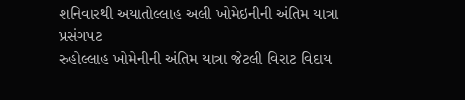શનિવારથી અયાતોલ્લાહ અલી ખોમેઇનીની અંતિમ યાત્રા
પ્રસંગપટ
રુહોલ્લાહ ખોમેનીની અંતિમ યાત્રા જેટલી વિરાટ વિદાય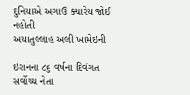દુનિયાએ અગાઉ ક્યારેય જોઈ નહોતી
અયાતુલ્લાહ અલી ખામેઇની

ઇરાનના ૮૬ વર્ષના દિવંગત સર્વોચ્ચ નેતા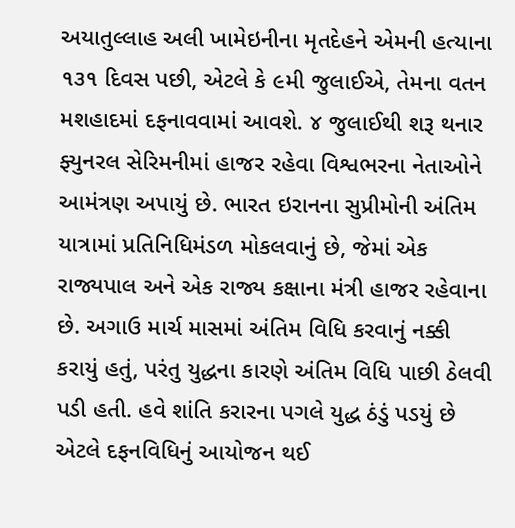અયાતુલ્લાહ અલી ખામેઇનીના મૃતદેહને એમની હત્યાના ૧૩૧ દિવસ પછી, એટલે કે ૯મી જુલાઈએ, તેમના વતન મશહાદમાં દફનાવવામાં આવશે. ૪ જુલાઈથી શરૂ થનાર ફ્યુનરલ સેરિમનીમાં હાજર રહેવા વિશ્વભરના નેતાઓને આમંત્રણ અપાયું છે. ભારત ઇરાનના સુપ્રીમોની અંતિમ યાત્રામાં પ્રતિનિધિમંડળ મોકલવાનું છે, જેમાં એક રાજ્યપાલ અને એક રાજ્ય કક્ષાના મંત્રી હાજર રહેવાના છે. અગાઉ માર્ચ માસમાં અંતિમ વિધિ કરવાનું નક્કી કરાયું હતું, પરંતુ યુદ્ધના કારણે અંતિમ વિધિ પાછી ઠેલવી પડી હતી. હવે શાંતિ કરારના પગલે યુદ્ધ ઠંડું પડયું છે એટલે દફનવિધિનું આયોજન થઈ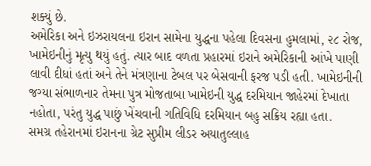શક્યું છે.
અમેરિકા અને ઇઝરાયલના ઇરાન સામેના યુદ્ધના પહેલા દિવસના હુમલામાં, ૨૮ રોજ, ખામેઇનીનું મૃત્યુ થયું હતું. ત્યાર બાદ વળતા પ્રહારમાં ઇરાને અમેરિકાની આંખે પાણી લાવી દીધાં હતાં અને તેને મંત્રણાના ટેબલ પર બેસવાની ફરજ પડી હતી. ખામેઇનીની જગ્યા સંભાળનાર તેમના પુત્ર મોજતાબા ખામેઇની યુદ્ધ દરમિયાન જાહેરમાં દેખાતા નહોતા, પરંતુ યુદ્ધ પાછું ખેંચવાની ગતિવિધિ દરમિયાન બહુ સક્રિય રહ્યા હતા.
સમગ્ર તહેરાનમાં ઇરાનના ગ્રેટ સુપ્રીમ લીડર અયાતુલ્લાહ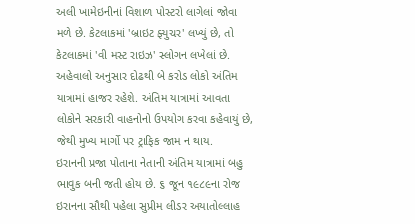અલી ખામેઇનીનાં વિશાળ પોસ્ટરો લાગેલાં જોવા મળે છે. કેટલાકમાં 'બ્રાઇટ ફ્યુચર' લખ્યું છે, તો કેટલાકમાં 'વી મસ્ટ રાઇઝ' સ્લોગન લખેલાં છે. અહેવાલો અનુસાર દોઢથી બે કરોડ લોકો અંતિમ યાત્રામાં હાજર રહેશે. અંતિમ યાત્રામાં આવતા લોકોને સરકારી વાહનોનો ઉપયોગ કરવા કહેવાયું છે, જેથી મુખ્ય માર્ગો પર ટ્રાફિક જામ ન થાય.
ઇરાનની પ્રજા પોતાના નેતાની અંતિમ યાત્રામાં બહુ ભાવુક બની જતી હોય છે. ૬ જૂન ૧૯૮૯ના રોજ ઇરાનના સૌથી પહેલા સુપ્રીમ લીડર અયાતોલ્લાહ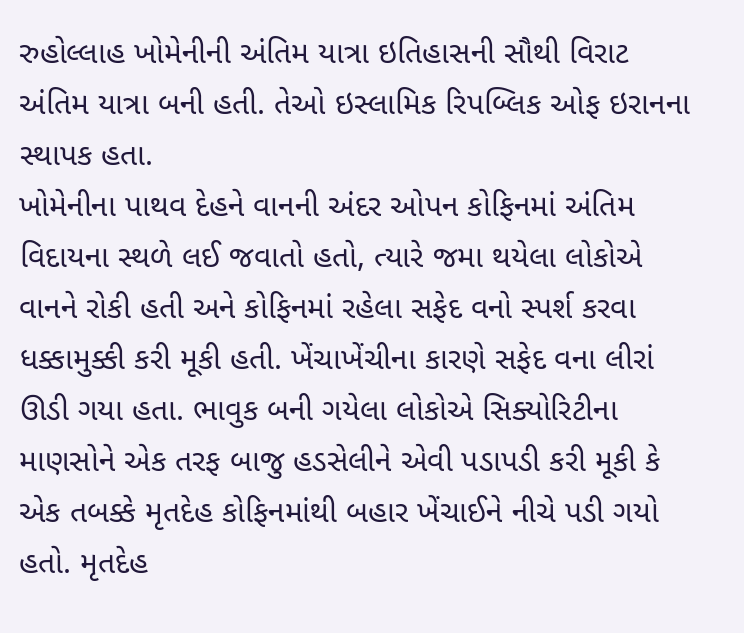રુહોલ્લાહ ખોમેનીની અંતિમ યાત્રા ઇતિહાસની સૌથી વિરાટ અંતિમ યાત્રા બની હતી. તેઓ ઇસ્લામિક રિપબ્લિક ઓફ ઇરાનના સ્થાપક હતા.
ખોમેનીના પાથવ દેહને વાનની અંદર ઓપન કોફિનમાં અંતિમ વિદાયના સ્થળે લઈ જવાતો હતો, ત્યારે જમા થયેલા લોકોએ વાનને રોકી હતી અને કોફિનમાં રહેલા સફેદ વનો સ્પર્શ કરવા ધક્કામુક્કી કરી મૂકી હતી. ખેંચાખેંચીના કારણે સફેદ વના લીરાં ઊડી ગયા હતા. ભાવુક બની ગયેલા લોકોએ સિક્યોરિટીના માણસોને એક તરફ બાજુ હડસેલીને એવી પડાપડી કરી મૂકી કે એક તબક્કે મૃતદેહ કોફિનમાંથી બહાર ખેંચાઈને નીચે પડી ગયો હતો. મૃતદેહ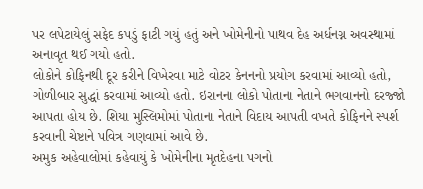પર લપેટાયેલું સફેદ કપડું ફાટી ગયું હતું અને ખોમેનીનો પાથવ દેહ અર્ધનગ્ન અવસ્થામાં અનાવૃત થઈ ગયો હતો.
લોકોને કોફિનથી દૂર કરીને વિખેરવા માટે વોટર કેનનનો પ્રયોગ કરવામાં આવ્યો હતો, ગોળીબાર સુદ્ધાં કરવામાં આવ્યો હતો. ઇરાનના લોકો પોતાના નેતાને ભગવાનનો દરજ્જો આપતા હોય છે. શિયા મુસ્લિમોમાં પોતાના નેતાને વિદાય આપતી વખતે કોફિનને સ્પર્શ કરવાની ચેષ્ટાને પવિત્ર ગણવામાં આવે છે.
અમુક અહેવાલોમાં કહેવાયું કે ખોમેનીના મૃતદેહના પગનો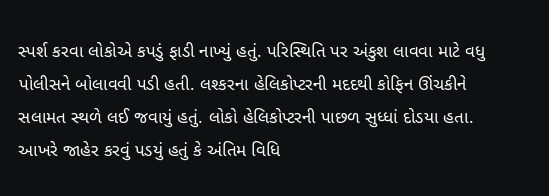સ્પર્શ કરવા લોકોએ કપડું ફાડી નાખ્યું હતું. પરિસ્થિતિ પર અંકુશ લાવવા માટે વધુ પોલીસને બોલાવવી પડી હતી. લશ્કરના હેલિકોપ્ટરની મદદથી કોફિન ઊંચકીને સલામત સ્થળે લઈ જવાયું હતું. લોકો હેલિકોપ્ટરની પાછળ સુધ્ધાં દોડયા હતા. આખરે જાહેર કરવું પડયું હતું કે અંતિમ વિધિ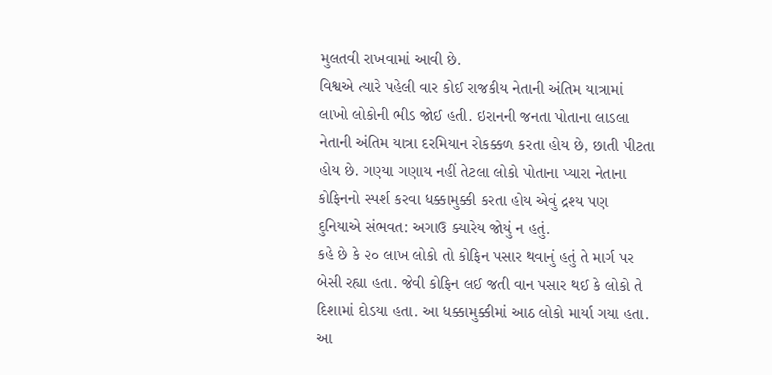મુલતવી રાખવામાં આવી છે.
વિશ્વએ ત્યારે પહેલી વાર કોઈ રાજકીય નેતાની અંતિમ યાત્રામાં લાખો લોકોની ભીડ જોઈ હતી. ઇરાનની જનતા પોતાના લાડલા નેતાની અંતિમ યાત્રા દરમિયાન રોકક્કળ કરતા હોય છે, છાતી પીટતા હોય છે. ગણ્યા ગણાય નહીં તેટલા લોકો પોતાના પ્યારા નેતાના કોફિનનો સ્પર્શ કરવા ધક્કામુક્કી કરતા હોય એવું દ્રશ્ય પણ દુનિયાએ સંભવત: અગાઉ ક્યારેય જોયું ન હતું.
કહે છે કે ૨૦ લાખ લોકો તો કોફિન પસાર થવાનું હતું તે માર્ગ પર બેસી રહ્યા હતા. જેવી કોફિન લઈ જતી વાન પસાર થઈ કે લોકો તે દિશામાં દોડયા હતા. આ ધક્કામુક્કીમાં આઠ લોકો માર્યા ગયા હતા.
આ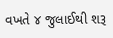વખતે ૪ જુલાઈથી શરૂ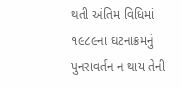થતી અંતિમ વિધિમાં ૧૯૮૯ના ઘટનાક્રમનું પુનરાવર્તન ન થાય તેની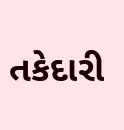તકેદારી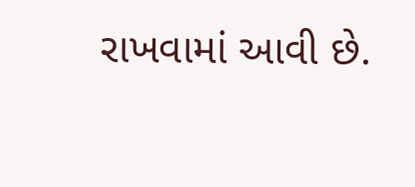રાખવામાં આવી છે.